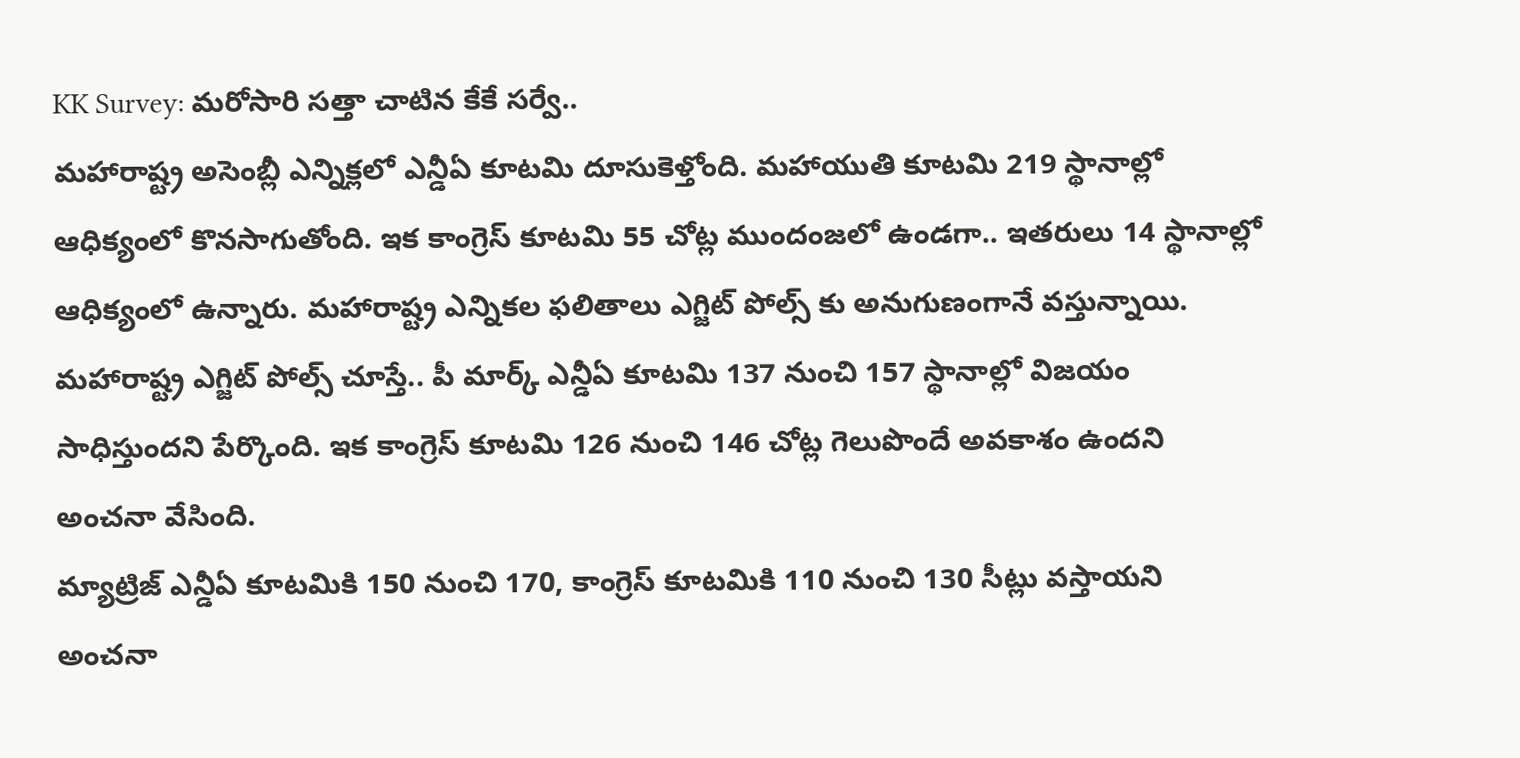KK Survey: మరోసారి సత్తా చాటిన కేకే సర్వే..
మహారాష్ట్ర అసెంబ్లీ ఎన్నిక్లలో ఎన్డీఏ కూటమి దూసుకెళ్తోంది. మహాయుతి కూటమి 219 స్థానాల్లో ఆధిక్యంలో కొనసాగుతోంది. ఇక కాంగ్రెస్ కూటమి 55 చోట్ల ముందంజలో ఉండగా.. ఇతరులు 14 స్థానాల్లో ఆధిక్యంలో ఉన్నారు. మహారాష్ట్ర ఎన్నికల ఫలితాలు ఎగ్జిట్ పోల్స్ కు అనుగుణంగానే వస్తున్నాయి. మహారాష్ట్ర ఎగ్జిట్ పోల్స్ చూస్తే.. పీ మార్క్ ఎన్డీఏ కూటమి 137 నుంచి 157 స్థానాల్లో విజయం సాధిస్తుందని పేర్కొంది. ఇక కాంగ్రెస్ కూటమి 126 నుంచి 146 చోట్ల గెలుపొందే అవకాశం ఉందని అంచనా వేసింది.
మ్యాట్రిజ్ ఎన్డీఏ కూటమికి 150 నుంచి 170, కాంగ్రెస్ కూటమికి 110 నుంచి 130 సీట్లు వస్తాయని అంచనా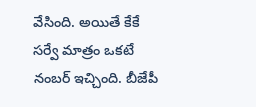వేసింది. అయితే కేకే సర్వే మాత్రం ఒకటే నంబర్ ఇచ్చింది. బీజేపీ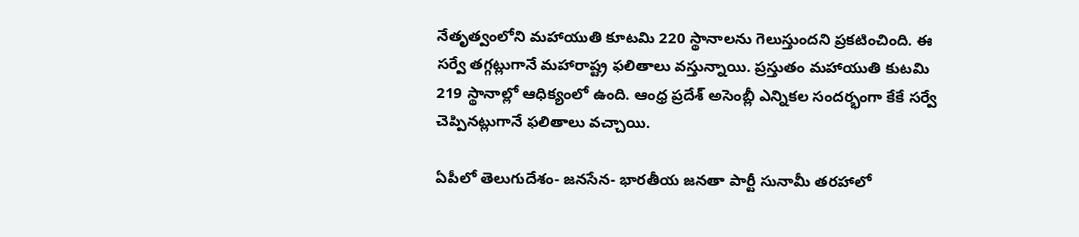నేతృత్వంలోని మహాయుతి కూటమి 220 స్థానాలను గెలుస్తుందని ప్రకటించింది. ఈ సర్వే తగ్గట్లుగానే మహారాష్ట్ర ఫలితాలు వస్తున్నాయి. ప్రస్తుతం మహాయుతి కుటమి 219 స్థానాల్లో ఆధిక్యంలో ఉంది. ఆంధ్ర ప్రదేశ్ అసెంబ్లీ ఎన్నికల సందర్భంగా కేకే సర్వే చెప్పినట్లుగానే ఫలితాలు వచ్చాయి.

ఏపీలో తెలుగుదేశం- జనసేన- భారతీయ జనతా పార్టీ సునామీ తరహాలో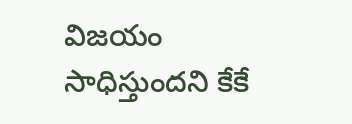విజయం సాధిస్తుందని కేకే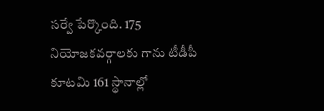సర్వే పేర్కొంది. 175 నియోజకవర్గాలకు గాను టీడీపీ కూటమి 161 స్థానాల్లో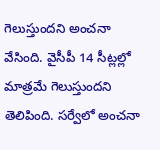గెలుస్తుందని అంచనా వేసింది. వైసీపీ 14 సీట్లల్లో మాత్రమే గెలుస్తుందని తెలిపింది. సర్వేలో అంచనా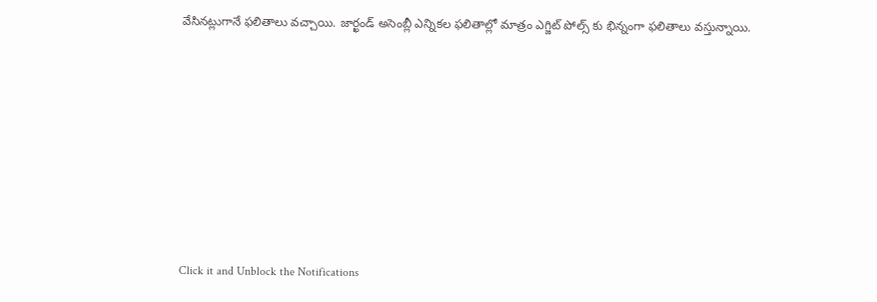వేసినట్లుగానే ఫలితాలు వచ్చాయి. జార్ఖండ్ అసెంబ్లీ ఎన్నికల ఫలితాల్లో మాత్రం ఎగ్జిట్ పోల్స్ కు భిన్నంగా ఫలితాలు వస్తున్నాయి.












Click it and Unblock the Notifications